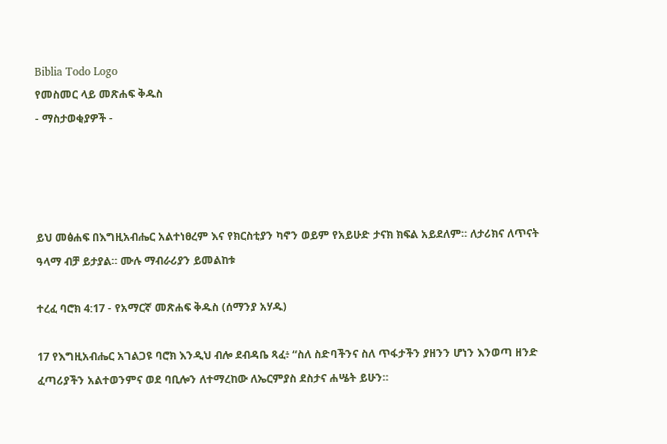Biblia Todo Logo
የመስመር ላይ መጽሐፍ ቅዱስ
- ማስታወቂያዎች -




ይህ መፅሐፍ በእግዚአብሔር አልተነፀረም እና የክርስቲያን ካኖን ወይም የአይሁድ ታናክ ክፍል አይደለም። ለታሪክና ለጥናት ዓላማ ብቻ ይታያል። ሙሉ ማብራሪያን ይመልከቱ

ተረፈ ባሮክ 4:17 - የአማርኛ መጽሐፍ ቅዱስ (ሰማንያ አሃዱ)

17 የእግዚአብሔር አገልጋዩ ባሮክ እንዲህ ብሎ ደብዳቤ ጻፈ፥ “ስለ ስድባችንና ስለ ጥፋታችን ያዘንን ሆነን እንወጣ ዘንድ ፈጣሪያችን አልተወንምና ወደ ባቢሎን ለተማረከው ለኤርምያስ ደስታና ሐሤት ይሁን።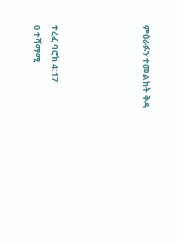ምዕራፉን ተመልከት ቅዳ




ተረፈ ባሮክ 4:17
0 ተሻማሚ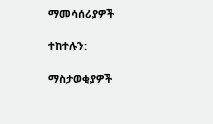ማመሳሰሪያዎች

ተከተሉን:

ማስታወቂያዎች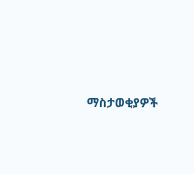ማስታወቂያዎች